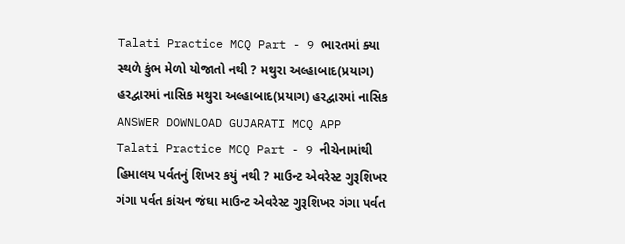Talati Practice MCQ Part - 9 ભારતમાં ક્યા સ્થળે કુંભ મેળો યોજાતો નથી ? મથુરા અલ્હાબાદ(પ્રયાગ) હરદ્વારમાં નાસિક મથુરા અલ્હાબાદ(પ્રયાગ) હરદ્વારમાં નાસિક ANSWER DOWNLOAD GUJARATI MCQ APP
Talati Practice MCQ Part - 9 નીચેનામાંથી હિમાલય પર્વતનું શિખર કયું નથી ? માઉન્ટ એવરેસ્ટ ગુરૂશિખર ગંગા પર્વત કાંચન જંઘા માઉન્ટ એવરેસ્ટ ગુરૂશિખર ગંગા પર્વત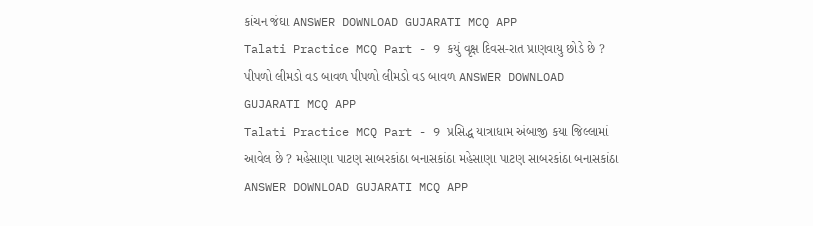કાંચન જંઘા ANSWER DOWNLOAD GUJARATI MCQ APP
Talati Practice MCQ Part - 9 કયું વૃક્ષ દિવસ-રાત પ્રાણવાયુ છોડે છે ? પીપળો લીમડો વડ બાવળ પીપળો લીમડો વડ બાવળ ANSWER DOWNLOAD GUJARATI MCQ APP
Talati Practice MCQ Part - 9 પ્રસિદ્ધ યાત્રાધામ અંબાજી કયા જિલ્લામાં આવેલ છે ? મહેસાણા પાટણ સાબરકાંઠા બનાસકાંઠા મહેસાણા પાટણ સાબરકાંઠા બનાસકાંઠા ANSWER DOWNLOAD GUJARATI MCQ APP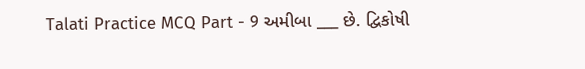Talati Practice MCQ Part - 9 અમીબા ___ છે. દ્વિકોષી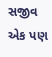સજીવ એક પણ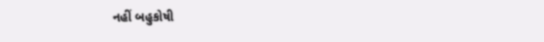નહીં બહુકોષી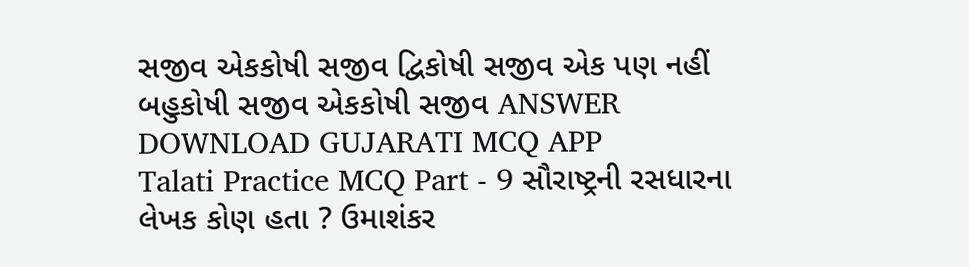સજીવ એકકોષી સજીવ દ્વિકોષી સજીવ એક પણ નહીં બહુકોષી સજીવ એકકોષી સજીવ ANSWER DOWNLOAD GUJARATI MCQ APP
Talati Practice MCQ Part - 9 સૌરાષ્ટ્રની રસધારના લેખક કોણ હતા ? ઉમાશંકર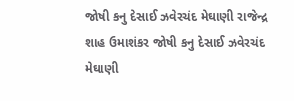જોષી કનુ દેસાઈ ઝવેરચંદ મેઘાણી રાજેન્દ્ર શાહ ઉમાશંકર જોષી કનુ દેસાઈ ઝવેરચંદ મેઘાણી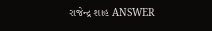રાજેન્દ્ર શાહ ANSWER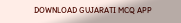DOWNLOAD GUJARATI MCQ APP